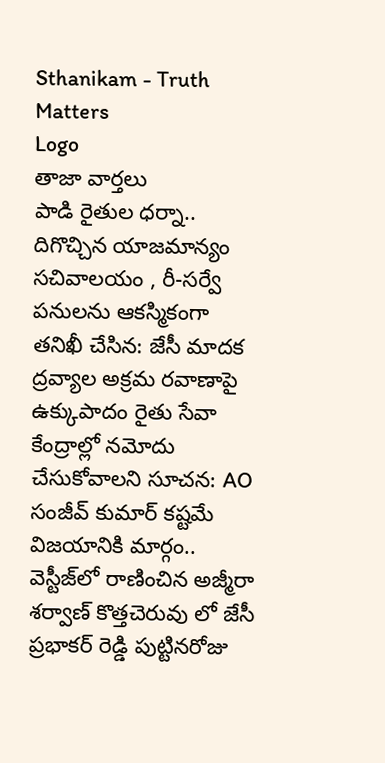Sthanikam - Truth Matters
Logo
తాజా వార్తలు
పాడి రైతుల ధర్నా.. దిగొచ్చిన యాజమాన్యం సచివాలయం , రీ-సర్వే పనులను ఆకస్మికంగా తనిఖీ చేసిన: జేసీ మాదక ద్రవ్యాల అక్రమ రవాణాపై ఉక్కుపాదం రైతు సేవా కేంద్రాల్లో నమోదు చేసుకోవాలని సూచన: AO సంజీవ్ కుమార్ కష్టమే విజయానికి మార్గం.. వెస్టీజ్‌లో రాణించిన అజ్మీరా శర్వాణ్ కొత్తచెరువు లో జేసీ ప్రభాకర్ రెడ్డి పుట్టినరోజు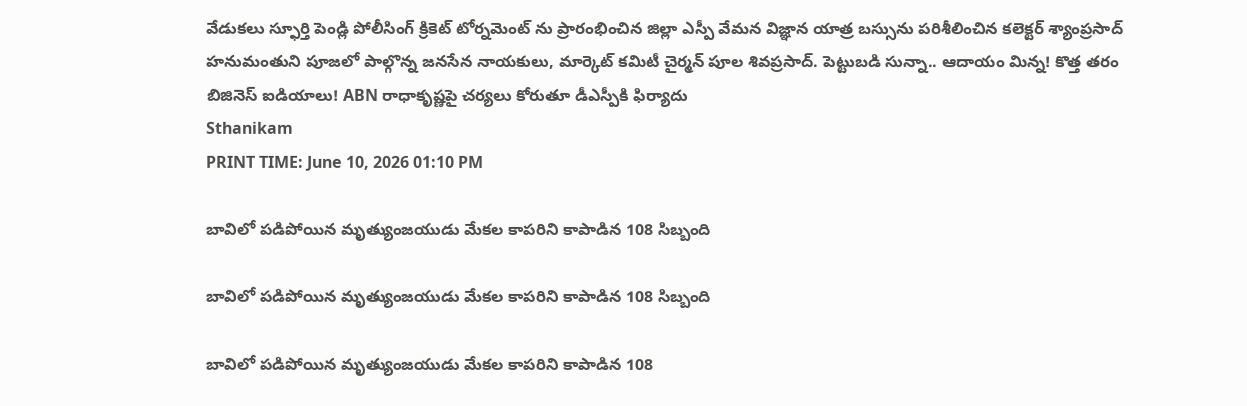వేడుకలు స్ఫూర్తి పెండ్లి పోలీసింగ్ క్రికెట్ టోర్నమెంట్ ను ప్రారంభించిన జిల్లా ఎస్పీ వేమన విజ్ఞాన యాత్ర బస్సును పరిశీలించిన కలెక్టర్ శ్యాంప్రసాద్ హనుమంతుని పూజలో పాల్గొన్న జనసేన నాయకులు, మార్కెట్ కమిటీ చైర్మన్ పూల శివప్రసాద్. పెట్టుబడి సున్నా.. ఆదాయం మిన్న! కొత్త తరం బిజినెస్ ఐడియాలు! ABN రాధాకృష్ణపై చర్యలు కోరుతూ డీఎస్పీకి ఫిర్యాదు
Sthanikam
PRINT TIME: June 10, 2026 01:10 PM

బావిలో పడిపోయిన మృత్యుంజయుడు మేకల కాపరిని కాపాడిన 108 సిబ్బంది

బావిలో పడిపోయిన మృత్యుంజయుడు మేకల కాపరిని కాపాడిన 108 సిబ్బంది

బావిలో పడిపోయిన మృత్యుంజయుడు మేకల కాపరిని కాపాడిన 108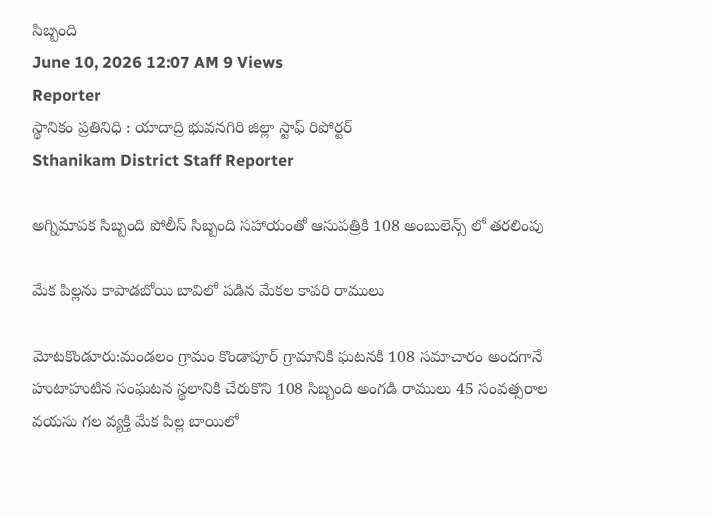సిబ్బంది
June 10, 2026 12:07 AM 9 Views
Reporter
స్థానికం ప్రతినిధి : యాదాద్రి భువనగిరి జిల్లా స్టాఫ్ రిపోర్టర్
Sthanikam District Staff Reporter

అగ్నిమాపక సిబ్బంది పోలీస్ సిబ్బంది సహాయంతో ఆసుపత్రికి 108 అంబులెన్స్ లో తరలింపు

మేక పిల్లను కాపాడబోయి బావిలో పడిన మేకల కాపరి రాములు

మోటకొండూరు:మండలం గ్రామం కొండాపూర్ గ్రామానికి ఘటనకి 108 సమాచారం అందగానే హుటాహుటిన సంఘటన స్థలానికి చేరుకొని 108 సిబ్బంది అంగడి రాములు 45 సంవత్సరాల వయసు గల వ్యక్తి మేక పిల్ల బాయిలో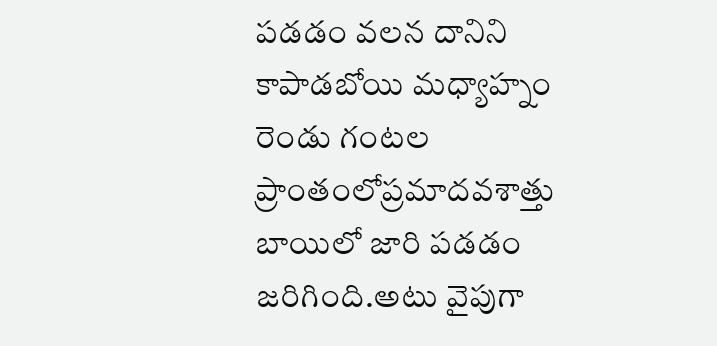పడడం వలన దానిని కాపాడబోయి మధ్యాహ్నం రెండు గంటల ప్రాంతంలోప్రమాదవశాత్తు బాయిలో జారి పడడం జరిగింది.అటు వైపుగా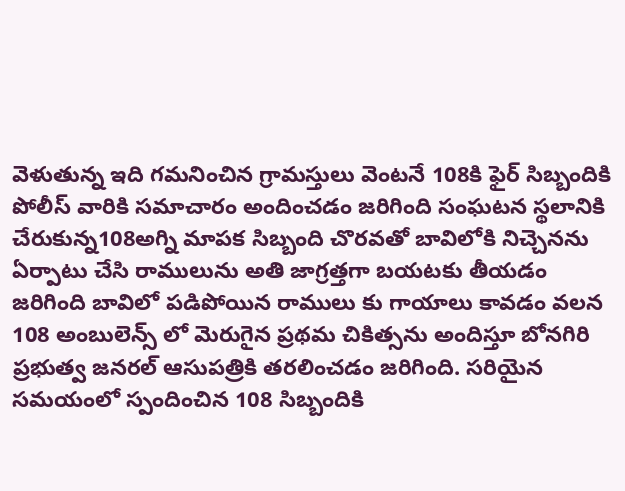వెళుతున్న ఇది గమనించిన గ్రామస్తులు వెంటనే 108కి ఫైర్ సిబ్బందికి పోలీస్ వారికి సమాచారం అందించడం జరిగింది సంఘటన స్థలానికి చేరుకున్న108అగ్ని మాపక సిబ్బంది చొరవతో బావిలోకి నిచ్చెనను ఏర్పాటు చేసి రాములును అతి జాగ్రత్తగా బయటకు తీయడం జరిగింది బావిలో పడిపోయిన రాములు కు గాయాలు కావడం వలన 108 అంబులెన్స్ లో మెరుగైన ప్రథమ చికిత్సను అందిస్తూ బోనగిరి ప్రభుత్వ జనరల్ ఆసుపత్రికి తరలించడం జరిగింది. సరియైన సమయంలో స్పందించిన 108 సిబ్బందికి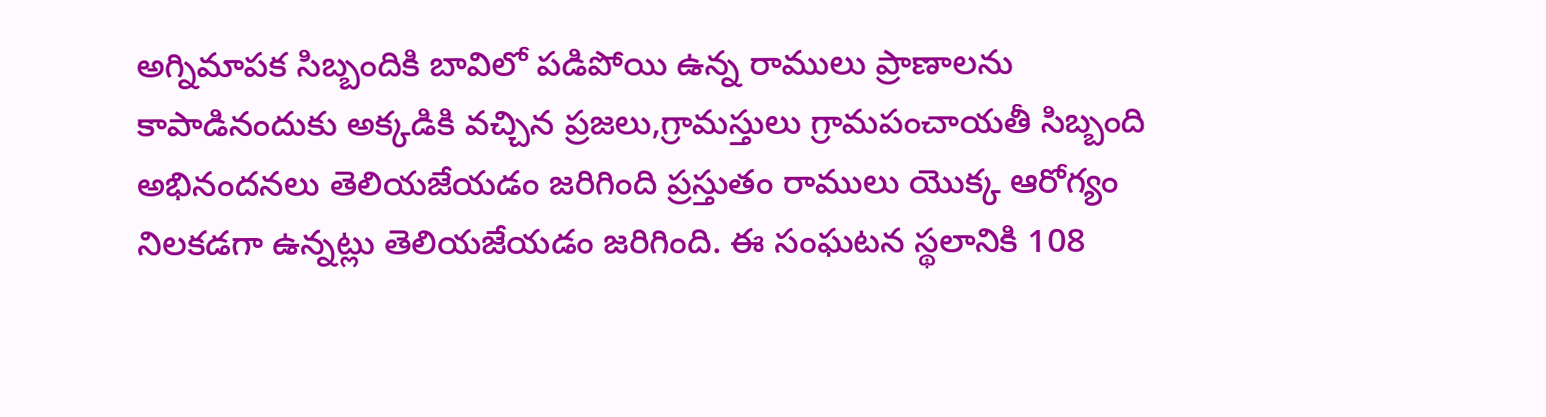అగ్నిమాపక సిబ్బందికి బావిలో పడిపోయి ఉన్న రాములు ప్రాణాలను కాపాడినందుకు అక్కడికి వచ్చిన ప్రజలు,గ్రామస్తులు గ్రామపంచాయతీ సిబ్బంది అభినందనలు తెలియజేయడం జరిగింది ప్రస్తుతం రాములు యొక్క ఆరోగ్యం నిలకడగా ఉన్నట్లు తెలియజేయడం జరిగింది. ఈ సంఘటన స్థలానికి 108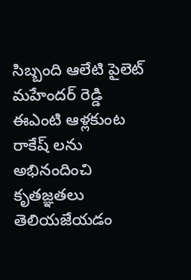సిబ్బంది ఆలేటి పైలెట్ మహేందర్ రెడ్డి ఈఎంటి ఆళ్లకుంట రాకేష్ లను అభినందించి కృతజ్ఞతలు తెలియజేయడం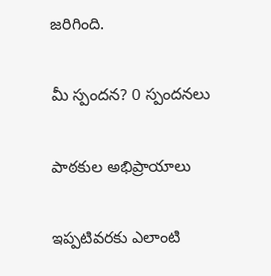జరిగింది.

మీ స్పందన? 0 స్పందనలు

పాఠకుల అభిప్రాయాలు

ఇప్పటివరకు ఎలాంటి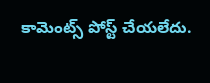కామెంట్స్ పోస్ట్ చేయలేదు.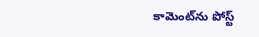కామెంట్‌ను పోస్ట్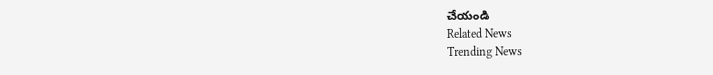చేయండి
Related News
Trending News